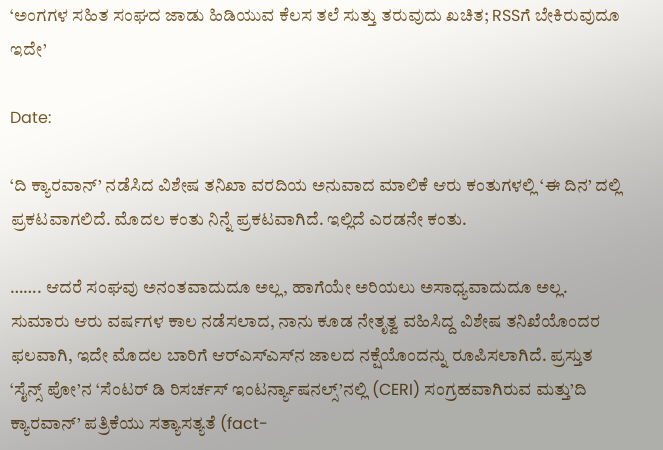‘ಅಂಗಗಳ ಸಹಿತ ಸಂಘದ ಜಾಡು ಹಿಡಿಯುವ ಕೆಲಸ ತಲೆ ಸುತ್ತು ತರುವುದು ಖಚಿತ; RSSಗೆ ಬೇಕಿರುವುದೂ ಇದೇ’

Date:

‘ದಿ ಕ್ಯಾರವಾನ್’ ನಡೆಸಿದ ವಿಶೇಷ ತನಿಖಾ ವರದಿಯ ಅನುವಾದ ಮಾಲಿಕೆ ಆರು ಕಂತುಗಳಲ್ಲಿ ‘ಈ ದಿನ’ ದಲ್ಲಿ ಪ್ರಕಟವಾಗಲಿದೆ. ಮೊದಲ ಕಂತು ನಿನ್ನೆ ಪ್ರಕಟವಾಗಿದೆ. ಇಲ್ಲಿದೆ ಎರಡನೇ ಕಂತು.

……. ಆದರೆ ಸಂಘವು ಅನಂತವಾದುದೂ ಅಲ್ಲ, ಹಾಗೆಯೇ ಅರಿಯಲು ಅಸಾಧ್ಯವಾದುದೂ ಅಲ್ಲ. ಸುಮಾರು ಆರು ವರ್ಷಗಳ ಕಾಲ ನಡೆಸಲಾದ, ನಾನು ಕೂಡ ನೇತೃತ್ವ ವಹಿಸಿದ್ದ ವಿಶೇಷ ತನಿಖೆಯೊಂದರ ಫಲವಾಗಿ, ಇದೇ ಮೊದಲ ಬಾರಿಗೆ ಆರ್‌ಎಸ್‌ಎಸ್‌ನ ಜಾಲದ ನಕ್ಷೆಯೊಂದನ್ನು ರೂಪಿಸಲಾಗಿದೆ. ಪ್ರಸ್ತುತ ‘ಸೈನ್ಸ್ ಪೋ’ನ ‘ಸೆಂಟರ್ ಡಿ ರಿಸರ್ಚಸ್ ಇಂಟರ್ನ್ಯಾಷನಲ್ಸ್’ನಲ್ಲಿ (CERI) ಸಂಗ್ರಹವಾಗಿರುವ ಮತ್ತು’ದಿ ಕ್ಯಾರವಾನ್’ ಪತ್ರಿಕೆಯು ಸತ್ಯಾಸತ್ಯತೆ (fact-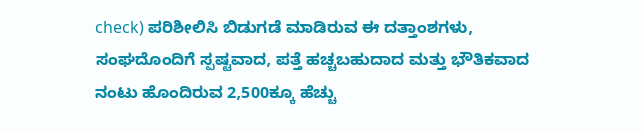check) ಪರಿಶೀಲಿಸಿ ಬಿಡುಗಡೆ ಮಾಡಿರುವ ಈ ದತ್ತಾಂಶಗಳು, ಸಂಘದೊಂದಿಗೆ ಸ್ಪಷ್ಟವಾದ, ಪತ್ತೆ ಹಚ್ಚಬಹುದಾದ ಮತ್ತು ಭೌತಿಕವಾದ ನಂಟು ಹೊಂದಿರುವ 2,500ಕ್ಕೂ ಹೆಚ್ಚು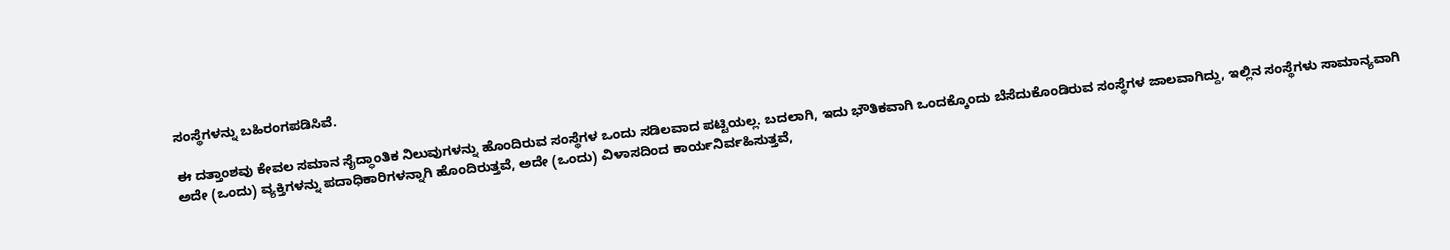ಸಂಸ್ಥೆಗಳನ್ನು ಬಹಿರಂಗಪಡಿಸಿವೆ.

ಈ ದತ್ತಾಂಶವು ಕೇವಲ ಸಮಾನ ಸೈದ್ಧಾಂತಿಕ ನಿಲುವುಗಳನ್ನು ಹೊಂದಿರುವ ಸಂಸ್ಥೆಗಳ ಒಂದು ಸಡಿಲವಾದ ಪಟ್ಟಿಯಲ್ಲ. ಬದಲಾಗಿ, ಇದು ಭೌತಿಕವಾಗಿ ಒಂದಕ್ಕೊಂದು ಬೆಸೆದುಕೊಂಡಿರುವ ಸಂಸ್ಥೆಗಳ ಜಾಲವಾಗಿದ್ದು, ಇಲ್ಲಿನ ಸಂಸ್ಥೆಗಳು ಸಾಮಾನ್ಯವಾಗಿ ಅದೇ (ಒಂದು) ವ್ಯಕ್ತಿಗಳನ್ನು ಪದಾಧಿಕಾರಿಗಳನ್ನಾಗಿ ಹೊಂದಿರುತ್ತವೆ, ಅದೇ (ಒಂದು) ವಿಳಾಸದಿಂದ ಕಾರ್ಯನಿರ್ವಹಿಸುತ್ತವೆ,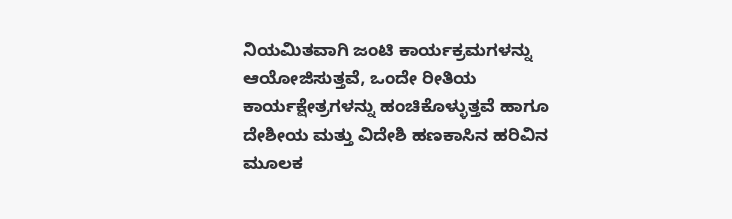ನಿಯಮಿತವಾಗಿ ಜಂಟಿ ಕಾರ್ಯಕ್ರಮಗಳನ್ನು ಆಯೋಜಿಸುತ್ತವೆ, ಒಂದೇ ರೀತಿಯ ಕಾರ್ಯಕ್ಷೇತ್ರಗಳನ್ನು ಹಂಚಿಕೊಳ್ಳುತ್ತವೆ ಹಾಗೂ ದೇಶೀಯ ಮತ್ತು ವಿದೇಶಿ ಹಣಕಾಸಿನ ಹರಿವಿನ ಮೂಲಕ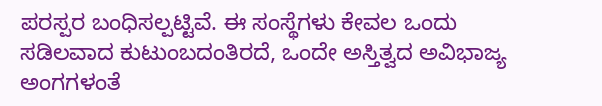ಪರಸ್ಪರ ಬಂಧಿಸಲ್ಪಟ್ಟಿವೆ. ಈ ಸಂಸ್ಥೆಗಳು ಕೇವಲ ಒಂದು ಸಡಿಲವಾದ ಕುಟುಂಬದಂತಿರದೆ, ಒಂದೇ ಅಸ್ತಿತ್ವದ ಅವಿಭಾಜ್ಯ ಅಂಗಗಳಂತೆ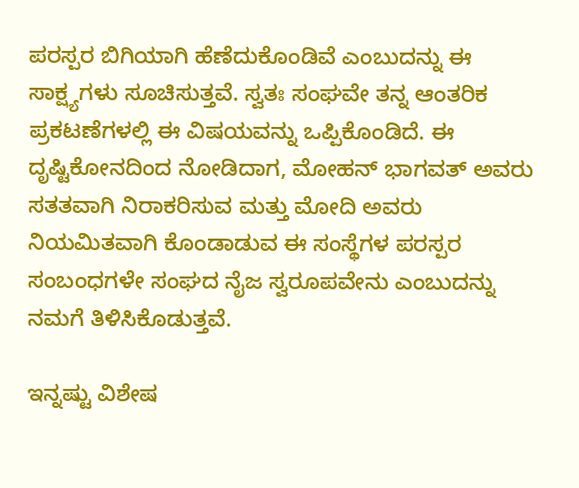ಪರಸ್ಪರ ಬಿಗಿಯಾಗಿ ಹೆಣೆದುಕೊಂಡಿವೆ ಎಂಬುದನ್ನು ಈ ಸಾಕ್ಷ್ಯಗಳು ಸೂಚಿಸುತ್ತವೆ. ಸ್ವತಃ ಸಂಘವೇ ತನ್ನ ಆಂತರಿಕ ಪ್ರಕಟಣೆಗಳಲ್ಲಿ ಈ ವಿಷಯವನ್ನು ಒಪ್ಪಿಕೊಂಡಿದೆ. ಈ ದೃಷ್ಟಿಕೋನದಿಂದ ನೋಡಿದಾಗ, ಮೋಹನ್ ಭಾಗವತ್ ಅವರು ಸತತವಾಗಿ ನಿರಾಕರಿಸುವ ಮತ್ತು ಮೋದಿ ಅವರು ನಿಯಮಿತವಾಗಿ ಕೊಂಡಾಡುವ ಈ ಸಂಸ್ಥೆಗಳ ಪರಸ್ಪರ ಸಂಬಂಧಗಳೇ ಸಂಘದ ನೈಜ ಸ್ವರೂಪವೇನು ಎಂಬುದನ್ನು ನಮಗೆ ತಿಳಿಸಿಕೊಡುತ್ತವೆ.

ಇನ್ನಷ್ಟು ವಿಶೇಷ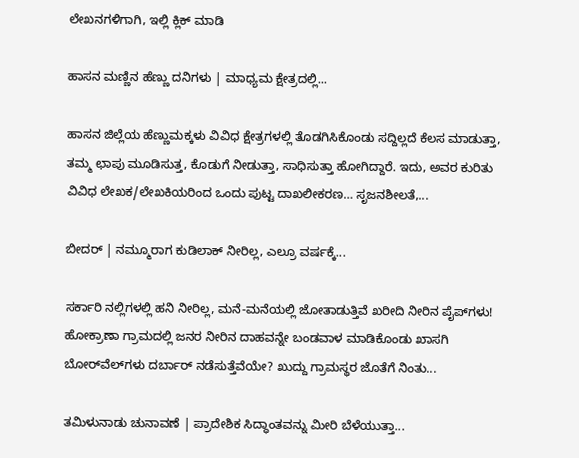ಲೇಖನಗಳಿಗಾಗಿ, ಇಲ್ಲಿ ಕ್ಲಿಕ್ ಮಾಡಿ

ಹಾಸನ ಮಣ್ಣಿನ ಹೆಣ್ಣು ದನಿಗಳು | ಮಾಧ್ಯಮ ಕ್ಷೇತ್ರದಲ್ಲಿ...

ಹಾಸನ ಜಿಲ್ಲೆಯ ಹೆಣ್ಣುಮಕ್ಕಳು ವಿವಿಧ ಕ್ಷೇತ್ರಗಳಲ್ಲಿ ತೊಡಗಿಸಿಕೊಂಡು ಸದ್ದಿಲ್ಲದೆ ಕೆಲಸ ಮಾಡುತ್ತಾ, ತಮ್ಮ ಛಾಪು ಮೂಡಿಸುತ್ತ, ಕೊಡುಗೆ ನೀಡುತ್ತಾ, ಸಾಧಿಸುತ್ತಾ ಹೋಗಿದ್ದಾರೆ. ಇದು, ಅವರ ಕುರಿತು ವಿವಿಧ ಲೇಖಕ/ಲೇಖಕಿಯರಿಂದ ಒಂದು ಪುಟ್ಟ ದಾಖಲೀಕರಣ… ಸೃಜನಶೀಲತೆ,...

ಬೀದರ್ | ನಮ್ಮೂರಾಗ ಕುಡಿಲಾಕ್ ನೀರಿಲ್ಲ, ಎಲ್ರೂ ವರ್ಷಕ್ಕೆ...

ಸರ್ಕಾರಿ ನಲ್ಲಿಗಳಲ್ಲಿ ಹನಿ ನೀರಿಲ್ಲ, ಮನೆ-ಮನೆಯಲ್ಲಿ ಜೋತಾಡುತ್ತಿವೆ ಖರೀದಿ ನೀರಿನ ಪೈಪ್‌ಗಳು! ಹೋಕ್ರಾಣಾ ಗ್ರಾಮದಲ್ಲಿ ಜನರ ನೀರಿನ ದಾಹವನ್ನೇ ಬಂಡವಾಳ ಮಾಡಿಕೊಂಡು ಖಾಸಗಿ ಬೋರ್‌ವೆಲ್‌ಗಳು ದರ್ಬಾರ್‌ ನಡೆಸುತ್ತೆವೆಯೇ? ಖುದ್ದು ಗ್ರಾಮಸ್ಥರ ಜೊತೆಗೆ ನಿಂತು...

ತಮಿಳುನಾಡು ಚುನಾವಣೆ | ಪ್ರಾದೇಶಿಕ ಸಿದ್ಧಾಂತವನ್ನು ಮೀರಿ ಬೆಳೆಯುತ್ತಾ...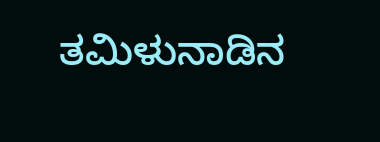ತಮಿಳುನಾಡಿನ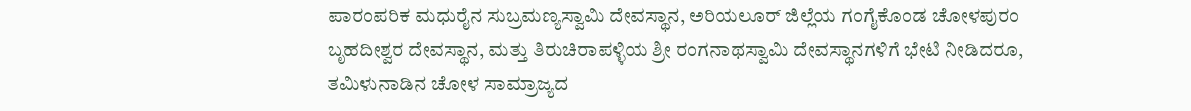ಪಾರಂಪರಿಕ ಮಧುರೈನ ಸುಬ್ರಮಣ್ಯಸ್ವಾಮಿ ದೇವಸ್ಥಾನ, ಅರಿಯಲೂರ್ ಜಿಲ್ಲೆಯ ಗಂಗೈಕೊಂಡ ಚೋಳಪುರಂ ಬೃಹದೀಶ್ವರ ದೇವಸ್ಥಾನ, ಮತ್ತು ತಿರುಚಿರಾಪಳ್ಳಿಯ ಶ್ರೀ ರಂಗನಾಥಸ್ವಾಮಿ ದೇವಸ್ಥಾನಗಳಿಗೆ ಭೇಟಿ ನೀಡಿದರೂ, ತಮಿಳುನಾಡಿನ ಚೋಳ ಸಾಮ್ರಾಜ್ಯದ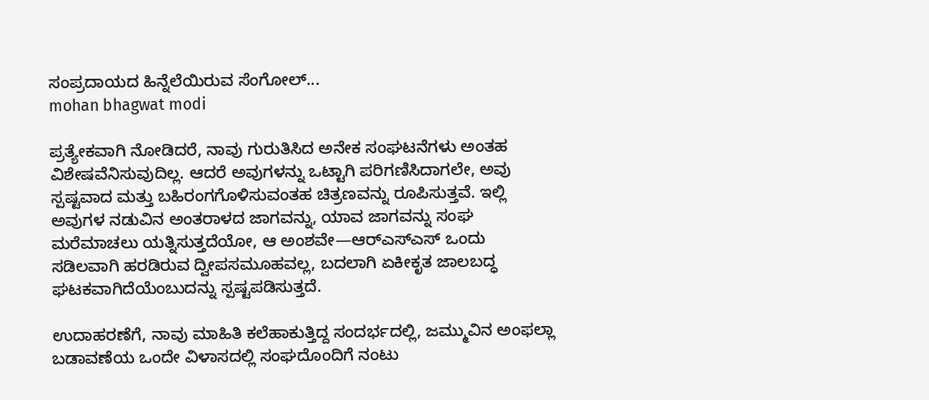ಸಂಪ್ರದಾಯದ ಹಿನ್ನೆಲೆಯಿರುವ ಸೆಂಗೋಲ್...
mohan bhagwat modi

ಪ್ರತ್ಯೇಕವಾಗಿ ನೋಡಿದರೆ, ನಾವು ಗುರುತಿಸಿದ ಅನೇಕ ಸಂಘಟನೆಗಳು ಅಂತಹ ವಿಶೇಷವೆನಿಸುವುದಿಲ್ಲ. ಆದರೆ ಅವುಗಳನ್ನು ಒಟ್ಟಾಗಿ ಪರಿಗಣಿಸಿದಾಗಲೇ, ಅವು ಸ್ಪಷ್ಟವಾದ ಮತ್ತು ಬಹಿರಂಗಗೊಳಿಸುವಂತಹ ಚಿತ್ರಣವನ್ನು ರೂಪಿಸುತ್ತವೆ. ಇಲ್ಲಿ ಅವುಗಳ ನಡುವಿನ ಅಂತರಾಳದ ಜಾಗವನ್ನು, ಯಾವ ಜಾಗವನ್ನು ಸಂಘ ಮರೆಮಾಚಲು ಯತ್ನಿಸುತ್ತದೆಯೋ, ಆ ಅಂಶವೇ—ಆರ್‌ಎಸ್‌ಎಸ್ ಒಂದು ಸಡಿಲವಾಗಿ ಹರಡಿರುವ ದ್ವೀಪಸಮೂಹವಲ್ಲ, ಬದಲಾಗಿ ಏಕೀಕೃತ ಜಾಲಬದ್ಧ ಘಟಕವಾಗಿದೆಯೆಂಬುದನ್ನು ಸ್ಪಷ್ಟಪಡಿಸುತ್ತದೆ.

ಉದಾಹರಣೆಗೆ, ನಾವು ಮಾಹಿತಿ ಕಲೆಹಾಕುತ್ತಿದ್ದ ಸಂದರ್ಭದಲ್ಲಿ, ಜಮ್ಮುವಿನ ಅಂಫಲ್ಲಾ ಬಡಾವಣೆಯ ಒಂದೇ ವಿಳಾಸದಲ್ಲಿ ಸಂಘದೊಂದಿಗೆ ನಂಟು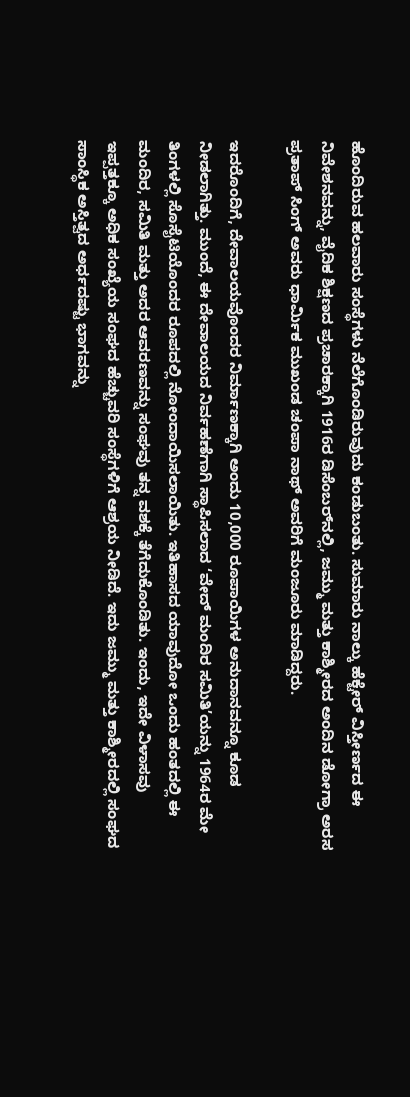ಹೊಂದಿರುವ ಹಲವಾರು ಸಂಸ್ಥೆಗಳು ನೆಲೆಗೊಂಡಿರುವುದು ಕಂಡುಬಂತು. ಸುಮಾರು ನಾಲ್ಕು ಹೆಕ್ಟೇರ್ ವಿಸ್ತೀರ್ಣದ ಈ ನಿವೇಶನವನ್ನು, ವೈದಿಕ ಶಿಕ್ಷಣದ ಪ್ರಚಾರಕ್ಕಾಗಿ 1916ರ ಡಿಸೆಂಬರ್‌ನಲ್ಲಿ, ಜಮ್ಮು ಮತ್ತು ಕಾಶ್ಮೀರದ ಅಂದಿನ ಡೋಗ್ರಾ ಅರಸ ಪ್ರತಾಪ್ ಸಿಂಗ್ ಅವರು ಧಾರ್ಮಿಕ ಮುಖಂಡ ಚಂಪಾ ನಾಥ್ ಅವರಿಗೆ ಮಂಜೂರು ಮಾಡಿದ್ದರು.

ಇದರೊಂದಿಗೆ, ದೇವಾಲಯವೊಂದರ ನಿರ್ಮಾಣಕ್ಕಾಗಿ ಅಂದು 10,000 ರೂಪಾಯಿಗಳ ಅನುದಾನವನ್ನೂ ಕೂಡ ನೀಡಲಾಗಿತ್ತು. ಮುಂದೆ, ಈ ದೇವಾಲಯದ ನಿರ್ವಹಣೆಗಾಗಿ ಸ್ಥಾಪಿಸಲಾದ ‘ವೇದ್ ಮಂದಿರ ಸಮಿತಿ’ಯನ್ನು 1964ರ ಮೇ ತಿಂಗಳಲ್ಲಿ ಸೊಸೈಟಿಯೊಂದರ ರೂಪದಲ್ಲಿ ನೋಂದಾಯಿಸಲಾಯಿತು. ಇತಿಹಾಸದ ಯಾವುದೋ ಒಂದು ಹಂತದಲ್ಲಿ ಈ ಮಂದಿರ, ಸಮಿತಿ ಮತ್ತು ಅದರ ಆವರಣವನ್ನು ಸಂಘವು ತನ್ನ ವಶಕ್ಕೆ ತೆಗೆದುಕೊಂಡಿತು. ಇಂದು, ಇದೇ ವಿಳಾಸವು ಇಪ್ಪತ್ತಕ್ಕೂ ಅಧಿಕ ಸಂಖ್ಯೆಯ ಸಂಘದ ಹೆಚ್ಚುವರಿ ಸಂಸ್ಥೆಗಳಿಗೆ ಆಶ್ರಯ ನೀಡಿದೆ. ಇದು ಜಮ್ಮು ಮತ್ತು ಕಾಶ್ಮೀರದಲ್ಲಿ ಸಂಘದ ಸಾಂಸ್ಥಿಕ ಅಸ್ತಿತ್ವದ ಅರ್ಧದಷ್ಟು ಭಾಗವನ್ನು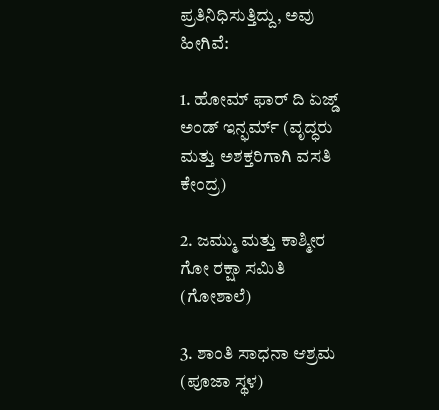ಪ್ರತಿನಿಧಿಸುತ್ತಿದ್ದು, ಅವು ಹೀಗಿವೆ:

1. ಹೋಮ್ ಫಾರ್ ದಿ ಏಜ್ಡ್ ಅಂಡ್ ಇನ್ಫರ್ಮ್ (ವೃದ್ಧರು ಮತ್ತು ಅಶಕ್ತರಿಗಾಗಿ ವಸತಿ ಕೇಂದ್ರ)

2. ಜಮ್ಮು ಮತ್ತು ಕಾಶ್ಮೀರ ಗೋ ರಕ್ಷಾ ಸಮಿತಿ (ಗೋಶಾಲೆ)

3. ಶಾಂತಿ ಸಾಧನಾ ಆಶ್ರಮ (ಪೂಜಾ ಸ್ಥಳ)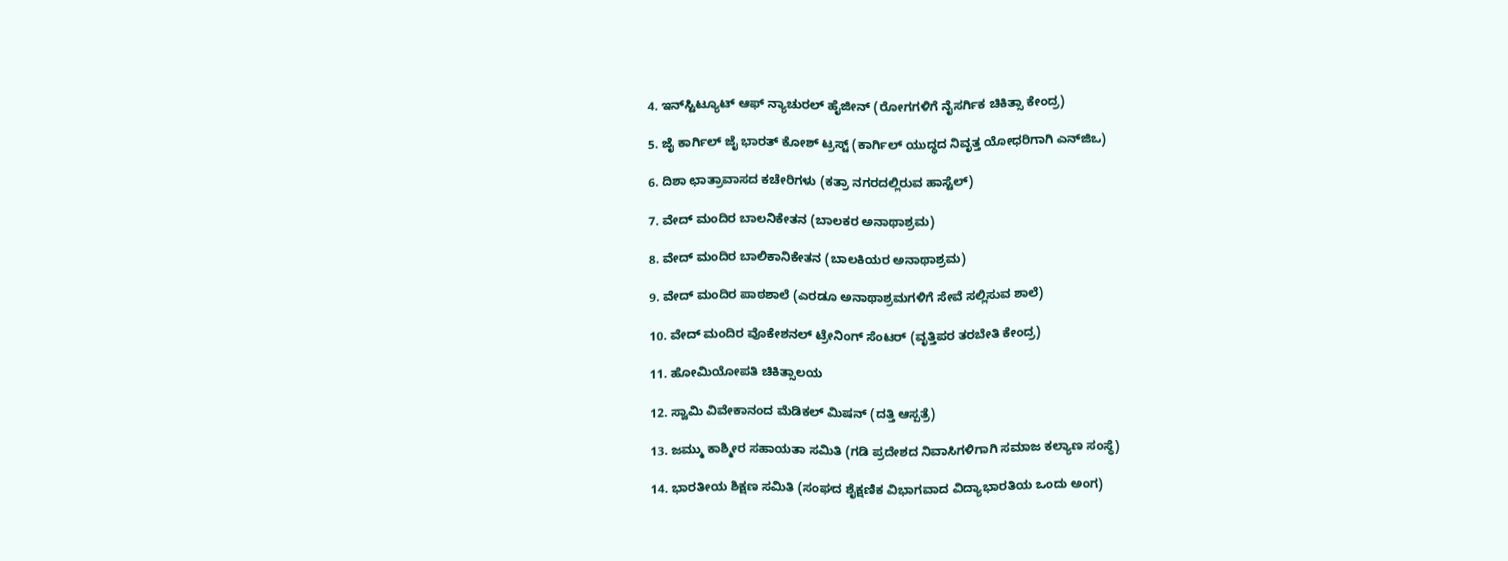4. ಇನ್‌ಸ್ಟಿಟ್ಯೂಟ್ ಆಫ್ ನ್ಯಾಚುರಲ್ ಹೈಜೀನ್ (ರೋಗಗಳಿಗೆ ನೈಸರ್ಗಿಕ ಚಿಕಿತ್ಸಾ ಕೇಂದ್ರ)

5. ಜೈ ಕಾರ್ಗಿಲ್ ಜೈ ಭಾರತ್ ಕೋಶ್ ಟ್ರಸ್ಟ್ (ಕಾರ್ಗಿಲ್ ಯುದ್ಧದ ನಿವೃತ್ತ ಯೋಧರಿಗಾಗಿ ಎನ್‌ಜಿಒ)

6. ದಿಶಾ ಛಾತ್ರಾವಾಸದ ಕಚೇರಿಗಳು (ಕತ್ರಾ ನಗರದಲ್ಲಿರುವ ಹಾಸ್ಟೆಲ್)

7. ವೇದ್ ಮಂದಿರ ಬಾಲನಿಕೇತನ (ಬಾಲಕರ ಅನಾಥಾಶ್ರಮ)

8. ವೇದ್ ಮಂದಿರ ಬಾಲಿಕಾನಿಕೇತನ (ಬಾಲಕಿಯರ ಅನಾಥಾಶ್ರಮ)

9. ವೇದ್ ಮಂದಿರ ಪಾಠಶಾಲೆ (ಎರಡೂ ಅನಾಥಾಶ್ರಮಗಳಿಗೆ ಸೇವೆ ಸಲ್ಲಿಸುವ ಶಾಲೆ)

10. ವೇದ್ ಮಂದಿರ ವೊಕೇಶನಲ್ ಟ್ರೇನಿಂಗ್ ಸೆಂಟರ್ (ವೃತ್ತಿಪರ ತರಬೇತಿ ಕೇಂದ್ರ)

11. ಹೋಮಿಯೋಪತಿ ಚಿಕಿತ್ಸಾಲಯ

12. ಸ್ವಾಮಿ ವಿವೇಕಾನಂದ ಮೆಡಿಕಲ್ ಮಿಷನ್ (ದತ್ತಿ ಆಸ್ಪತ್ರೆ)

13. ಜಮ್ಮು ಕಾಶ್ಮೀರ ಸಹಾಯತಾ ಸಮಿತಿ (ಗಡಿ ಪ್ರದೇಶದ ನಿವಾಸಿಗಳಿಗಾಗಿ ಸಮಾಜ ಕಲ್ಯಾಣ ಸಂಸ್ಥೆ)

14. ಭಾರತೀಯ ಶಿಕ್ಷಣ ಸಮಿತಿ (ಸಂಘದ ಶೈಕ್ಷಣಿಕ ವಿಭಾಗವಾದ ವಿದ್ಯಾಭಾರತಿಯ ಒಂದು ಅಂಗ)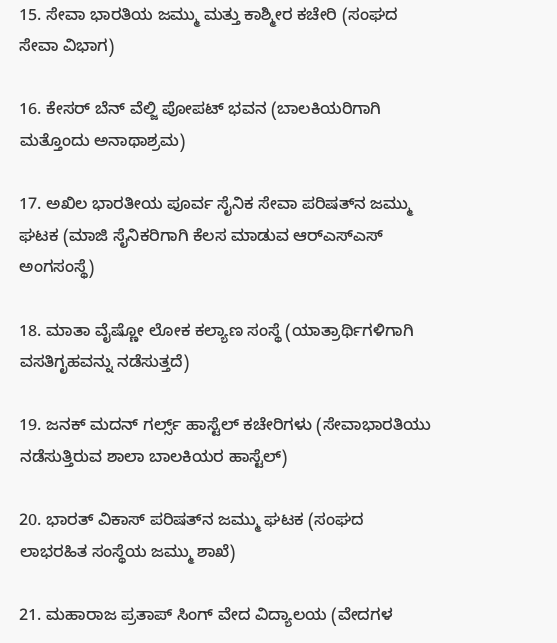15. ಸೇವಾ ಭಾರತಿಯ ಜಮ್ಮು ಮತ್ತು ಕಾಶ್ಮೀರ ಕಚೇರಿ (ಸಂಘದ ಸೇವಾ ವಿಭಾಗ)

16. ಕೇಸರ್ ಬೆನ್ ವೆಲ್ಜಿ ಪೋಪಟ್ ಭವನ (ಬಾಲಕಿಯರಿಗಾಗಿ ಮತ್ತೊಂದು ಅನಾಥಾಶ್ರಮ)

17. ಅಖಿಲ ಭಾರತೀಯ ಪೂರ್ವ ಸೈನಿಕ ಸೇವಾ ಪರಿಷತ್‌ನ ಜಮ್ಮು ಘಟಕ (ಮಾಜಿ ಸೈನಿಕರಿಗಾಗಿ ಕೆಲಸ ಮಾಡುವ ಆರ್‌ಎಸ್‌ಎಸ್ ಅಂಗಸಂಸ್ಥೆ)

18. ಮಾತಾ ವೈಷ್ಣೋ ಲೋಕ ಕಲ್ಯಾಣ ಸಂಸ್ಥೆ (ಯಾತ್ರಾರ್ಥಿಗಳಿಗಾಗಿ ವಸತಿಗೃಹವನ್ನು ನಡೆಸುತ್ತದೆ)

19. ಜನಕ್ ಮದನ್ ಗರ್ಲ್ಸ್ ಹಾಸ್ಟೆಲ್ ಕಚೇರಿಗಳು (ಸೇವಾಭಾರತಿಯು ನಡೆಸುತ್ತಿರುವ ಶಾಲಾ ಬಾಲಕಿಯರ ಹಾಸ್ಟೆಲ್)

20. ಭಾರತ್ ವಿಕಾಸ್ ಪರಿಷತ್‌ನ ಜಮ್ಮು ಘಟಕ (ಸಂಘದ ಲಾಭರಹಿತ ಸಂಸ್ಥೆಯ ಜಮ್ಮು ಶಾಖೆ)

21. ಮಹಾರಾಜ ಪ್ರತಾಪ್ ಸಿಂಗ್ ವೇದ ವಿದ್ಯಾಲಯ (ವೇದಗಳ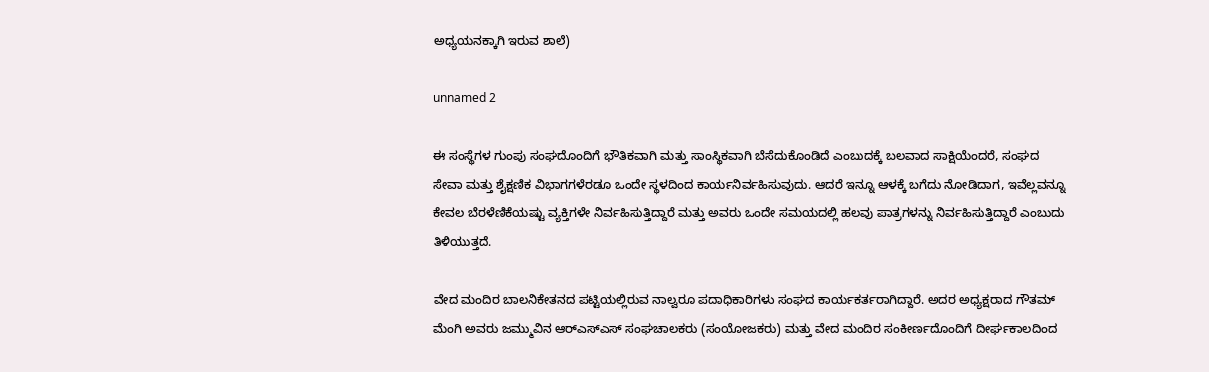ಅಧ್ಯಯನಕ್ಕಾಗಿ ಇರುವ ಶಾಲೆ)

unnamed 2

ಈ ಸಂಸ್ಥೆಗಳ ಗುಂಪು ಸಂಘದೊಂದಿಗೆ ಭೌತಿಕವಾಗಿ ಮತ್ತು ಸಾಂಸ್ಥಿಕವಾಗಿ ಬೆಸೆದುಕೊಂಡಿದೆ ಎಂಬುದಕ್ಕೆ ಬಲವಾದ ಸಾಕ್ಷಿಯೆಂದರೆ, ಸಂಘದ ಸೇವಾ ಮತ್ತು ಶೈಕ್ಷಣಿಕ ವಿಭಾಗಗಳೆರಡೂ ಒಂದೇ ಸ್ಥಳದಿಂದ ಕಾರ್ಯನಿರ್ವಹಿಸುವುದು. ಆದರೆ ಇನ್ನೂ ಆಳಕ್ಕೆ ಬಗೆದು ನೋಡಿದಾಗ, ಇವೆಲ್ಲವನ್ನೂ ಕೇವಲ ಬೆರಳೆಣಿಕೆಯಷ್ಟು ವ್ಯಕ್ತಿಗಳೇ ನಿರ್ವಹಿಸುತ್ತಿದ್ದಾರೆ ಮತ್ತು ಅವರು ಒಂದೇ ಸಮಯದಲ್ಲಿ ಹಲವು ಪಾತ್ರಗಳನ್ನು ನಿರ್ವಹಿಸುತ್ತಿದ್ದಾರೆ ಎಂಬುದು ತಿಳಿಯುತ್ತದೆ.

ವೇದ ಮಂದಿರ ಬಾಲನಿಕೇತನದ ಪಟ್ಟಿಯಲ್ಲಿರುವ ನಾಲ್ವರೂ ಪದಾಧಿಕಾರಿಗಳು ಸಂಘದ ಕಾರ್ಯಕರ್ತರಾಗಿದ್ದಾರೆ. ಅದರ ಅಧ್ಯಕ್ಷರಾದ ಗೌತಮ್ ಮೆಂಗಿ ಅವರು ಜಮ್ಮುವಿನ ಆರ್‌ಎಸ್‌ಎಸ್ ಸಂಘಚಾಲಕರು (ಸಂಯೋಜಕರು) ಮತ್ತು ವೇದ ಮಂದಿರ ಸಂಕೀರ್ಣದೊಂದಿಗೆ ದೀರ್ಘಕಾಲದಿಂದ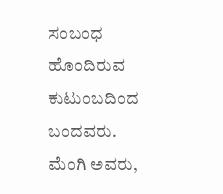ಸಂಬಂಧ ಹೊಂದಿರುವ ಕುಟುಂಬದಿಂದ ಬಂದವರು. ಮೆಂಗಿ ಅವರು,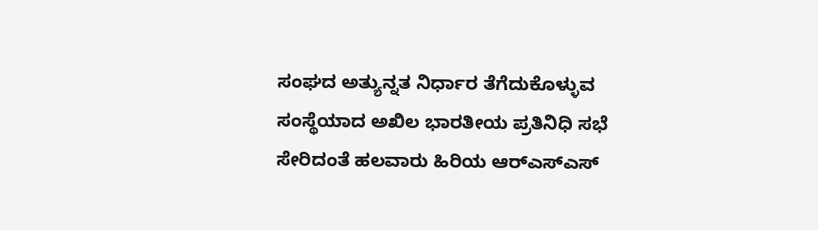ಸಂಘದ ಅತ್ಯುನ್ನತ ನಿರ್ಧಾರ ತೆಗೆದುಕೊಳ್ಳುವ ಸಂಸ್ಥೆಯಾದ ಅಖಿಲ ಭಾರತೀಯ ಪ್ರತಿನಿಧಿ ಸಭೆ ಸೇರಿದಂತೆ ಹಲವಾರು ಹಿರಿಯ ಆರ್‌ಎಸ್‌ಎಸ್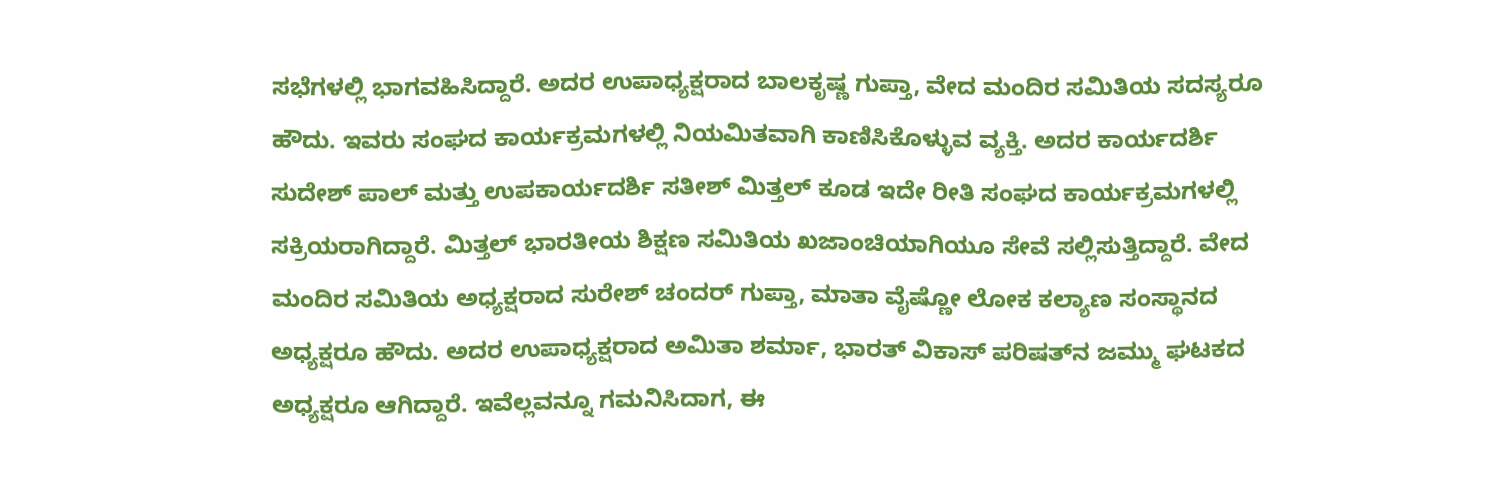ಸಭೆಗಳಲ್ಲಿ ಭಾಗವಹಿಸಿದ್ದಾರೆ. ಅದರ ಉಪಾಧ್ಯಕ್ಷರಾದ ಬಾಲಕೃಷ್ಣ ಗುಪ್ತಾ, ವೇದ ಮಂದಿರ ಸಮಿತಿಯ ಸದಸ್ಯರೂ ಹೌದು. ಇವರು ಸಂಘದ ಕಾರ್ಯಕ್ರಮಗಳಲ್ಲಿ ನಿಯಮಿತವಾಗಿ ಕಾಣಿಸಿಕೊಳ್ಳುವ ವ್ಯಕ್ತಿ. ಅದರ ಕಾರ್ಯದರ್ಶಿ ಸುದೇಶ್ ಪಾಲ್ ಮತ್ತು ಉಪಕಾರ್ಯದರ್ಶಿ ಸತೀಶ್ ಮಿತ್ತಲ್ ಕೂಡ ಇದೇ ರೀತಿ ಸಂಘದ ಕಾರ್ಯಕ್ರಮಗಳಲ್ಲಿ ಸಕ್ರಿಯರಾಗಿದ್ದಾರೆ. ಮಿತ್ತಲ್ ಭಾರತೀಯ ಶಿಕ್ಷಣ ಸಮಿತಿಯ ಖಜಾಂಚಿಯಾಗಿಯೂ ಸೇವೆ ಸಲ್ಲಿಸುತ್ತಿದ್ದಾರೆ. ವೇದ ಮಂದಿರ ಸಮಿತಿಯ ಅಧ್ಯಕ್ಷರಾದ ಸುರೇಶ್ ಚಂದರ್ ಗುಪ್ತಾ, ಮಾತಾ ವೈಷ್ಣೋ ಲೋಕ ಕಲ್ಯಾಣ ಸಂಸ್ಥಾನದ ಅಧ್ಯಕ್ಷರೂ ಹೌದು. ಅದರ ಉಪಾಧ್ಯಕ್ಷರಾದ ಅಮಿತಾ ಶರ್ಮಾ, ಭಾರತ್ ವಿಕಾಸ್ ಪರಿಷತ್‌ನ ಜಮ್ಮು ಘಟಕದ ಅಧ್ಯಕ್ಷರೂ ಆಗಿದ್ದಾರೆ. ಇವೆಲ್ಲವನ್ನೂ ಗಮನಿಸಿದಾಗ, ಈ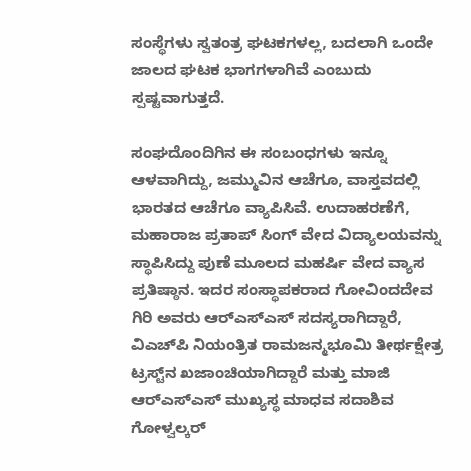ಸಂಸ್ಥೆಗಳು ಸ್ವತಂತ್ರ ಘಟಕಗಳಲ್ಲ, ಬದಲಾಗಿ ಒಂದೇ ಜಾಲದ ಘಟಕ ಭಾಗಗಳಾಗಿವೆ ಎಂಬುದು ಸ್ಪಷ್ಟವಾಗುತ್ತದೆ.

ಸಂಘದೊಂದಿಗಿನ ಈ ಸಂಬಂಧಗಳು ಇನ್ನೂ ಆಳವಾಗಿದ್ದು, ಜಮ್ಮುವಿನ ಆಚೆಗೂ, ವಾಸ್ತವದಲ್ಲಿ ಭಾರತದ ಆಚೆಗೂ ವ್ಯಾಪಿಸಿವೆ. ಉದಾಹರಣೆಗೆ, ಮಹಾರಾಜ ಪ್ರತಾಪ್ ಸಿಂಗ್ ವೇದ ವಿದ್ಯಾಲಯವನ್ನು ಸ್ಥಾಪಿಸಿದ್ದು ಪುಣೆ ಮೂಲದ ಮಹರ್ಷಿ ವೇದ ವ್ಯಾಸ ಪ್ರತಿಷ್ಠಾನ. ಇದರ ಸಂಸ್ಥಾಪಕರಾದ ಗೋವಿಂದದೇವ ಗಿರಿ ಅವರು ಆರ್‌ಎಸ್‌ಎಸ್ ಸದಸ್ಯರಾಗಿದ್ದಾರೆ, ವಿಎಚ್‌ಪಿ ನಿಯಂತ್ರಿತ ರಾಮಜನ್ಮಭೂಮಿ ತೀರ್ಥಕ್ಷೇತ್ರ ಟ್ರಸ್ಟ್‌ನ ಖಜಾಂಚಿಯಾಗಿದ್ದಾರೆ ಮತ್ತು ಮಾಜಿ ಆರ್‌ಎಸ್‌ಎಸ್ ಮುಖ್ಯಸ್ಥ ಮಾಧವ ಸದಾಶಿವ ಗೋಳ್ವಲ್ಕರ್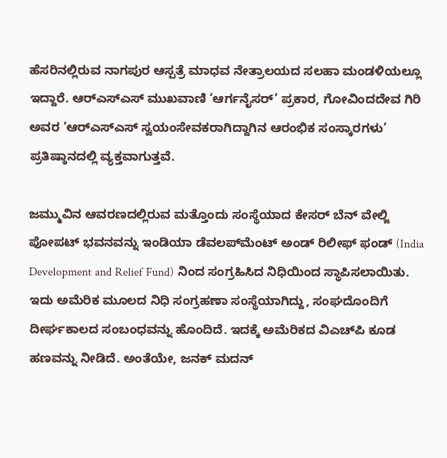ಹೆಸರಿನಲ್ಲಿರುವ ನಾಗಪುರ ಆಸ್ಪತ್ರೆ ಮಾಧವ ನೇತ್ರಾಲಯದ ಸಲಹಾ ಮಂಡಳಿಯಲ್ಲೂ ಇದ್ದಾರೆ. ಆರ್‌ಎಸ್‌ಎಸ್ ಮುಖವಾಣಿ ‘ಆರ್ಗನೈಸರ್’ ಪ್ರಕಾರ, ಗೋವಿಂದದೇವ ಗಿರಿ ಅವರ ‘ಆರ್‌ಎಸ್‌ಎಸ್ ಸ್ವಯಂಸೇವಕರಾಗಿದ್ದಾಗಿನ ಆರಂಭಿಕ ಸಂಸ್ಕಾರಗಳು’ ಪ್ರತಿಷ್ಠಾನದಲ್ಲಿ ವ್ಯಕ್ತವಾಗುತ್ತವೆ.

ಜಮ್ಮುವಿನ ಆವರಣದಲ್ಲಿರುವ ಮತ್ತೊಂದು ಸಂಸ್ಥೆಯಾದ ಕೇಸರ್ ಬೆನ್ ವೇಲ್ಜಿ ಪೋಪಟ್ ಭವನವನ್ನು ಇಂಡಿಯಾ ಡೆವಲಪ್‌ಮೆಂಟ್ ಅಂಡ್ ರಿಲೀಫ್ ಫಂಡ್ (India Development and Relief Fund) ನಿಂದ ಸಂಗ್ರಹಿಸಿದ ನಿಧಿಯಿಂದ ಸ್ಥಾಪಿಸಲಾಯಿತು. ಇದು ಅಮೆರಿಕ ಮೂಲದ ನಿಧಿ ಸಂಗ್ರಹಣಾ ಸಂಸ್ಥೆಯಾಗಿದ್ದು, ಸಂಘದೊಂದಿಗೆ ದೀರ್ಘಕಾಲದ ಸಂಬಂಧವನ್ನು ಹೊಂದಿದೆ. ಇದಕ್ಕೆ ಅಮೆರಿಕದ ವಿಎಚ್‌ಪಿ ಕೂಡ ಹಣವನ್ನು ನೀಡಿದೆ. ಅಂತೆಯೇ, ಜನಕ್ ಮದನ್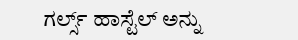ಗರ್ಲ್ಸ್ ಹಾಸ್ಟೆಲ್ ಅನ್ನು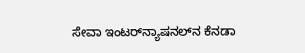ಸೇವಾ ಇಂಟರ್‌ನ್ಯಾಷನಲ್‌ನ ಕೆನಡಾ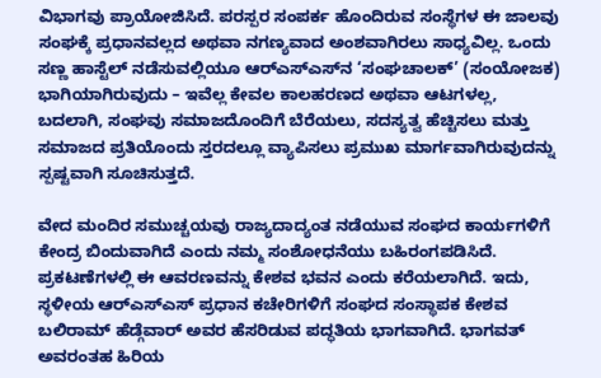ವಿಭಾಗವು ಪ್ರಾಯೋಜಿಸಿದೆ. ಪರಸ್ಪರ ಸಂಪರ್ಕ ಹೊಂದಿರುವ ಸಂಸ್ಥೆಗಳ ಈ ಜಾಲವು ಸಂಘಕ್ಕೆ ಪ್ರಧಾನವಲ್ಲದ ಅಥವಾ ನಗಣ್ಯವಾದ ಅಂಶವಾಗಿರಲು ಸಾಧ್ಯವಿಲ್ಲ. ಒಂದು ಸಣ್ಣ ಹಾಸ್ಟೆಲ್ ನಡೆಸುವಲ್ಲಿಯೂ ಆರ್‌ಎಸ್‌ಎಸ್‌ನ ‘ಸಂಘಚಾಲಕ್’ (ಸಂಯೋಜಕ) ಭಾಗಿಯಾಗಿರುವುದು – ಇವೆಲ್ಲ ಕೇವಲ ಕಾಲಹರಣದ ಅಥವಾ ಆಟಗಳಲ್ಲ, ಬದಲಾಗಿ, ಸಂಘವು ಸಮಾಜದೊಂದಿಗೆ ಬೆರೆಯಲು, ಸದಸ್ಯತ್ವ ಹೆಚ್ಚಿಸಲು ಮತ್ತು ಸಮಾಜದ ಪ್ರತಿಯೊಂದು ಸ್ತರದಲ್ಲೂ ವ್ಯಾಪಿಸಲು ಪ್ರಮುಖ ಮಾರ್ಗವಾಗಿರುವುದನ್ನು ಸ್ಪಷ್ಟವಾಗಿ ಸೂಚಿಸುತ್ತದೆ.

ವೇದ ಮಂದಿರ ಸಮುಚ್ಚಯವು ರಾಜ್ಯದಾದ್ಯಂತ ನಡೆಯುವ ಸಂಘದ ಕಾರ್ಯಗಳಿಗೆ ಕೇಂದ್ರ ಬಿಂದುವಾಗಿದೆ ಎಂದು ನಮ್ಮ ಸಂಶೋಧನೆಯು ಬಹಿರಂಗಪಡಿಸಿದೆ. ಪ್ರಕಟಣೆಗಳಲ್ಲಿ ಈ ಆವರಣವನ್ನು ಕೇಶವ ಭವನ ಎಂದು ಕರೆಯಲಾಗಿದೆ. ಇದು, ಸ್ಥಳೀಯ ಆರ್‌ಎಸ್‌ಎಸ್ ಪ್ರಧಾನ ಕಚೇರಿಗಳಿಗೆ ಸಂಘದ ಸಂಸ್ಥಾಪಕ ಕೇಶವ ಬಲಿರಾಮ್ ಹೆಡ್ಗೆವಾರ್ ಅವರ ಹೆಸರಿಡುವ ಪದ್ಧತಿಯ ಭಾಗವಾಗಿದೆ. ಭಾಗವತ್ ಅವರಂತಹ ಹಿರಿಯ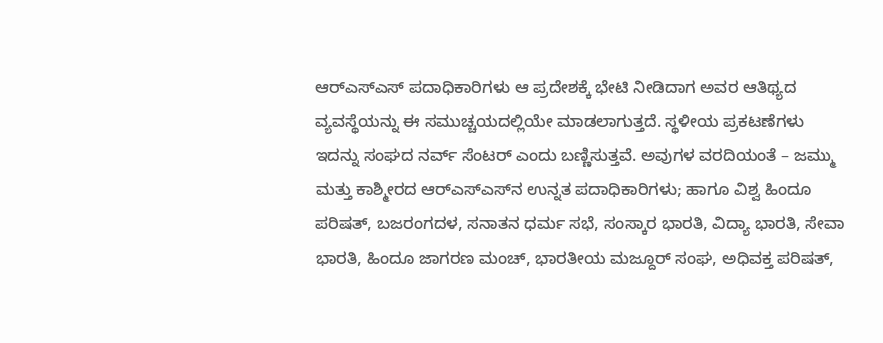ಆರ್‌ಎಸ್‌ಎಸ್ ಪದಾಧಿಕಾರಿಗಳು ಆ ಪ್ರದೇಶಕ್ಕೆ ಭೇಟಿ ನೀಡಿದಾಗ ಅವರ ಆತಿಥ್ಯದ ವ್ಯವಸ್ಥೆಯನ್ನು ಈ ಸಮುಚ್ಚಯದಲ್ಲಿಯೇ ಮಾಡಲಾಗುತ್ತದೆ. ಸ್ಥಳೀಯ ಪ್ರಕಟಣೆಗಳು ಇದನ್ನು ಸಂಘದ ನರ್ವ್ ಸೆಂಟರ್ ಎಂದು ಬಣ್ಣಿಸುತ್ತವೆ. ಅವುಗಳ ವರದಿಯಂತೆ – ಜಮ್ಮು ಮತ್ತು ಕಾಶ್ಮೀರದ ಆರ್‌ಎಸ್‌ಎಸ್‌ನ ಉನ್ನತ ಪದಾಧಿಕಾರಿಗಳು; ಹಾಗೂ ವಿಶ್ವ ಹಿಂದೂ ಪರಿಷತ್, ಬಜರಂಗದಳ, ಸನಾತನ ಧರ್ಮ ಸಭೆ, ಸಂಸ್ಕಾರ ಭಾರತಿ, ವಿದ್ಯಾ ಭಾರತಿ, ಸೇವಾ ಭಾರತಿ, ಹಿಂದೂ ಜಾಗರಣ ಮಂಚ್, ಭಾರತೀಯ ಮಜ್ದೂರ್ ಸಂಘ, ಅಧಿವಕ್ತ ಪರಿಷತ್,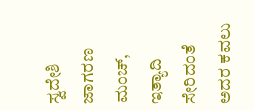ಸ್ವದೇಶಿ ಜಾಗರಣ ಮಂಚ್, ಇತ್ಯಾದಿ ಸೇರಿದಂತೆ ಅದರ ಕವಲು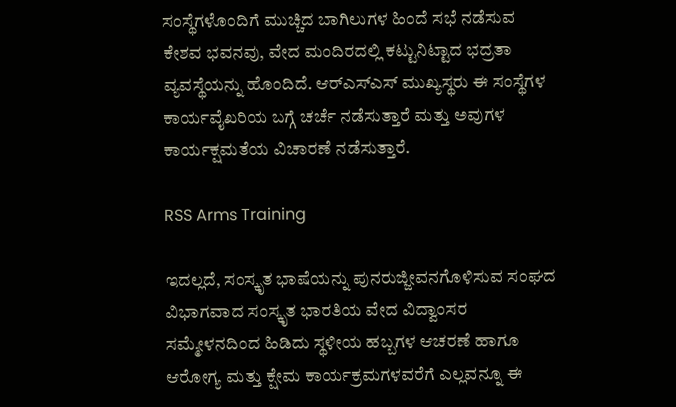ಸಂಸ್ಥೆಗಳೊಂದಿಗೆ ಮುಚ್ಚಿದ ಬಾಗಿಲುಗಳ ಹಿಂದೆ ಸಭೆ ನಡೆಸುವ ಕೇಶವ ಭವನವು, ವೇದ ಮಂದಿರದಲ್ಲಿ ಕಟ್ಟುನಿಟ್ಟಾದ ಭದ್ರತಾ ವ್ಯವಸ್ಥೆಯನ್ನು ಹೊಂದಿದೆ. ಆರ್‌ಎಸ್‌ಎಸ್ ಮುಖ್ಯಸ್ಥರು ಈ ಸಂಸ್ಥೆಗಳ ಕಾರ್ಯವೈಖರಿಯ ಬಗ್ಗೆ ಚರ್ಚೆ ನಡೆಸುತ್ತಾರೆ ಮತ್ತು ಅವುಗಳ ಕಾರ್ಯಕ್ಷಮತೆಯ ವಿಚಾರಣೆ ನಡೆಸುತ್ತಾರೆ.

RSS Arms Training

ಇದಲ್ಲದೆ, ಸಂಸ್ಕೃತ ಭಾಷೆಯನ್ನು ಪುನರುಜ್ಜೀವನಗೊಳಿಸುವ ಸಂಘದ ವಿಭಾಗವಾದ ಸಂಸ್ಕೃತ ಭಾರತಿಯ ವೇದ ವಿದ್ವಾಂಸರ ಸಮ್ಮೇಳನದಿಂದ ಹಿಡಿದು ಸ್ಥಳೀಯ ಹಬ್ಬಗಳ ಆಚರಣೆ ಹಾಗೂ ಆರೋಗ್ಯ ಮತ್ತು ಕ್ಷೇಮ ಕಾರ್ಯಕ್ರಮಗಳವರೆಗೆ ಎಲ್ಲವನ್ನೂ ಈ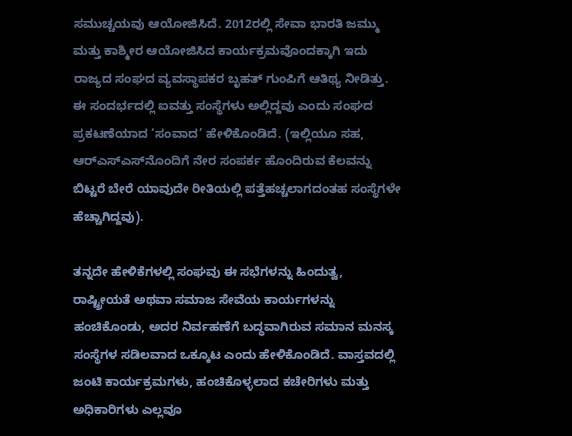ಸಮುಚ್ಚಯವು ಆಯೋಜಿಸಿದೆ. 2012ರಲ್ಲಿ ಸೇವಾ ಭಾರತಿ ಜಮ್ಮು ಮತ್ತು ಕಾಶ್ಮೀರ ಆಯೋಜಿಸಿದ ಕಾರ್ಯಕ್ರಮವೊಂದಕ್ಕಾಗಿ ಇದು ರಾಜ್ಯದ ಸಂಘದ ವ್ಯವಸ್ಥಾಪಕರ ಬೃಹತ್ ಗುಂಪಿಗೆ ಆತಿಥ್ಯ ನೀಡಿತ್ತು. ಈ ಸಂದರ್ಭದಲ್ಲಿ ಐವತ್ತು ಸಂಸ್ಥೆಗಳು ಅಲ್ಲಿದ್ದವು ಎಂದು ಸಂಘದ ಪ್ರಕಟಣೆಯಾದ ‘ಸಂವಾದ’ ಹೇಳಿಕೊಂಡಿದೆ. (ಇಲ್ಲಿಯೂ ಸಹ, ಆರ್‌ಎಸ್‌ಎಸ್‌ನೊಂದಿಗೆ ನೇರ ಸಂಪರ್ಕ ಹೊಂದಿರುವ ಕೆಲವನ್ನು ಬಿಟ್ಟರೆ ಬೇರೆ ಯಾವುದೇ ರೀತಿಯಲ್ಲಿ ಪತ್ತೆಹಚ್ಚಲಾಗದಂತಹ ಸಂಸ್ಥೆಗಳೇ ಹೆಚ್ಚಾಗಿದ್ದವು).

ತನ್ನದೇ ಹೇಳಿಕೆಗಳಲ್ಲಿ ಸಂಘವು ಈ ಸಭೆಗಳನ್ನು ಹಿಂದುತ್ವ, ರಾಷ್ಟ್ರೀಯತೆ ಅಥವಾ ಸಮಾಜ ಸೇವೆಯ ಕಾರ್ಯಗಳನ್ನು ಹಂಚಿಕೊಂಡು, ಅದರ ನಿರ್ವಹಣೆಗೆ ಬದ್ಧವಾಗಿರುವ ಸಮಾನ ಮನಸ್ಕ ಸಂಸ್ಥೆಗಳ ಸಡಿಲವಾದ ಒಕ್ಕೂಟ ಎಂದು ಹೇಳಿಕೊಂಡಿದೆ. ವಾಸ್ತವದಲ್ಲಿ ಜಂಟಿ ಕಾರ್ಯಕ್ರಮಗಳು, ಹಂಚಿಕೊಳ್ಳಲಾದ ಕಚೇರಿಗಳು ಮತ್ತು ಅಧಿಕಾರಿಗಳು ಎಲ್ಲವೂ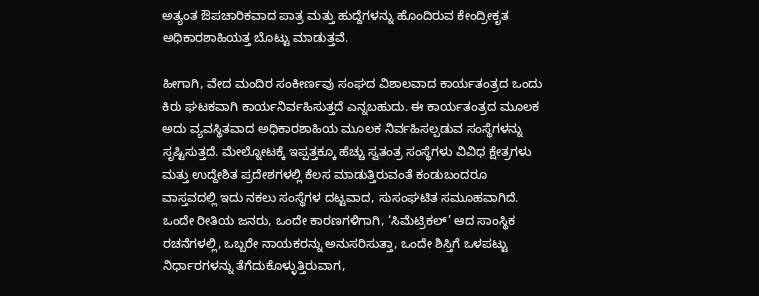ಅತ್ಯಂತ ಔಪಚಾರಿಕವಾದ ಪಾತ್ರ ಮತ್ತು ಹುದ್ದೆಗಳನ್ನು ಹೊಂದಿರುವ ಕೇಂದ್ರೀಕೃತ ಅಧಿಕಾರಶಾಹಿಯತ್ತ ಬೊಟ್ಟು ಮಾಡುತ್ತವೆ.

ಹೀಗಾಗಿ, ವೇದ ಮಂದಿರ ಸಂಕೀರ್ಣವು ಸಂಘದ ವಿಶಾಲವಾದ ಕಾರ್ಯತಂತ್ರದ ಒಂದು ಕಿರು ಘಟಕವಾಗಿ ಕಾರ್ಯನಿರ್ವಹಿಸುತ್ತದೆ ಎನ್ನಬಹುದು. ಈ ಕಾರ್ಯತಂತ್ರದ ಮೂಲಕ ಅದು ವ್ಯವಸ್ಥಿತವಾದ ಅಧಿಕಾರಶಾಹಿಯ ಮೂಲಕ ನಿರ್ವಹಿಸಲ್ಪಡುವ ಸಂಸ್ಥೆಗಳನ್ನು ಸೃಷ್ಟಿಸುತ್ತದೆ. ಮೇಲ್ನೋಟಕ್ಕೆ ಇಪ್ಪತ್ತಕ್ಕೂ ಹೆಚ್ಚು ಸ್ವತಂತ್ರ ಸಂಸ್ಥೆಗಳು ವಿವಿಧ ಕ್ಷೇತ್ರಗಳು ಮತ್ತು ಉದ್ದೇಶಿತ ಪ್ರದೇಶಗಳಲ್ಲಿ ಕೆಲಸ ಮಾಡುತ್ತಿರುವಂತೆ ಕಂಡುಬಂದರೂ ವಾಸ್ತವದಲ್ಲಿ ಇದು ನಕಲು ಸಂಸ್ಥೆಗಳ ದಟ್ಟವಾದ, ಸುಸಂಘಟಿತ ಸಮೂಹವಾಗಿದೆ. ಒಂದೇ ರೀತಿಯ ಜನರು, ಒಂದೇ ಕಾರಣಗಳಿಗಾಗಿ, ‘ಸಿಮೆಟ್ರಿಕಲ್’ ಆದ ಸಾಂಸ್ಥಿಕ ರಚನೆಗಳಲ್ಲಿ, ಒಬ್ಬರೇ ನಾಯಕರನ್ನು ಅನುಸರಿಸುತ್ತಾ, ಒಂದೇ ಶಿಸ್ತಿಗೆ ಒಳಪಟ್ಟು ನಿರ್ಧಾರಗಳನ್ನು ತೆಗೆದುಕೊಳ್ಳುತ್ತಿರುವಾಗ,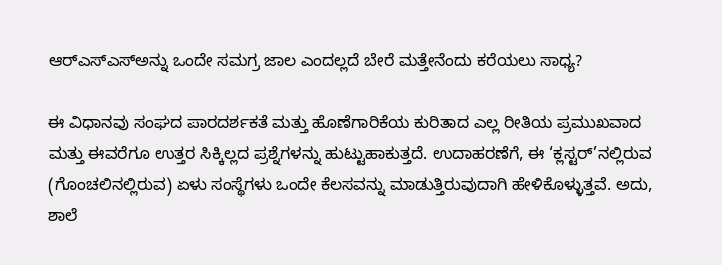ಆರ್‌ಎಸ್‌ಎಸ್ಅನ್ನು ಒಂದೇ ಸಮಗ್ರ ಜಾಲ ಎಂದಲ್ಲದೆ ಬೇರೆ ಮತ್ತೇನೆಂದು ಕರೆಯಲು ಸಾಧ್ಯ?

ಈ ವಿಧಾನವು ಸಂಘದ ಪಾರದರ್ಶಕತೆ ಮತ್ತು ಹೊಣೆಗಾರಿಕೆಯ ಕುರಿತಾದ ಎಲ್ಲ ರೀತಿಯ ಪ್ರಮುಖವಾದ ಮತ್ತು ಈವರೆಗೂ ಉತ್ತರ ಸಿಕ್ಕಿಲ್ಲದ ಪ್ರಶ್ನೆಗಳನ್ನು ಹುಟ್ಟುಹಾಕುತ್ತದೆ. ಉದಾಹರಣೆಗೆ, ಈ ‘ಕ್ಲಸ್ಟರ್‌’ನಲ್ಲಿರುವ (ಗೊಂಚಲಿನಲ್ಲಿರುವ) ಏಳು ಸಂಸ್ಥೆಗಳು ಒಂದೇ ಕೆಲಸವನ್ನು ಮಾಡುತ್ತಿರುವುದಾಗಿ ಹೇಳಿಕೊಳ್ಳುತ್ತವೆ. ಅದು, ಶಾಲೆ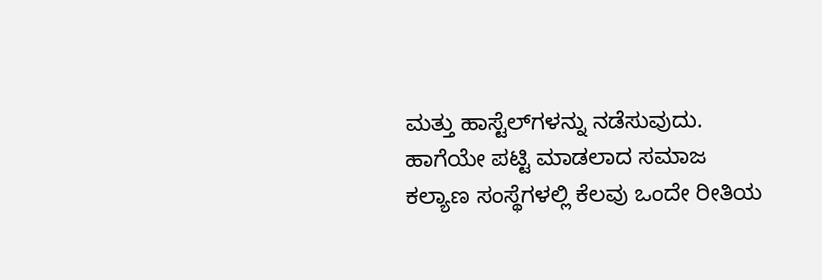ಮತ್ತು ಹಾಸ್ಟೆಲ್‌ಗಳನ್ನು ನಡೆಸುವುದು. ಹಾಗೆಯೇ ಪಟ್ಟಿ ಮಾಡಲಾದ ಸಮಾಜ ಕಲ್ಯಾಣ ಸಂಸ್ಥೆಗಳಲ್ಲಿ ಕೆಲವು ಒಂದೇ ರೀತಿಯ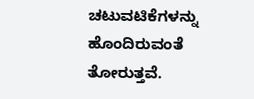ಚಟುವಟಿಕೆಗಳನ್ನು ಹೊಂದಿರುವಂತೆ ತೋರುತ್ತವೆ.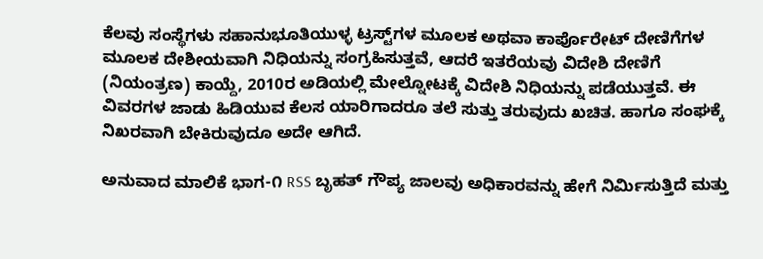ಕೆಲವು ಸಂಸ್ಥೆಗಳು ಸಹಾನುಭೂತಿಯುಳ್ಳ ಟ್ರಸ್ಟ್‌ಗಳ ಮೂಲಕ ಅಥವಾ ಕಾರ್ಪೊರೇಟ್ ದೇಣಿಗೆಗಳ ಮೂಲಕ ದೇಶೀಯವಾಗಿ ನಿಧಿಯನ್ನು ಸಂಗ್ರಹಿಸುತ್ತವೆ, ಆದರೆ ಇತರೆಯವು ವಿದೇಶಿ ದೇಣಿಗೆ (ನಿಯಂತ್ರಣ) ಕಾಯ್ದೆ, 2010ರ ಅಡಿಯಲ್ಲಿ ಮೇಲ್ನೋಟಕ್ಕೆ ವಿದೇಶಿ ನಿಧಿಯನ್ನು ಪಡೆಯುತ್ತವೆ. ಈ ವಿವರಗಳ ಜಾಡು ಹಿಡಿಯುವ ಕೆಲಸ ಯಾರಿಗಾದರೂ ತಲೆ ಸುತ್ತು ತರುವುದು ಖಚಿತ. ಹಾಗೂ ಸಂಘಕ್ಕೆ ನಿಖರವಾಗಿ ಬೇಕಿರುವುದೂ ಅದೇ ಆಗಿದೆ.

ಅನುವಾದ ಮಾಲಿಕೆ ಭಾಗ-೧ RSS ಬೃಹತ್ ಗೌಪ್ಯ ಜಾಲವು ಅಧಿಕಾರವನ್ನು ಹೇಗೆ ನಿರ್ಮಿಸುತ್ತಿದೆ ಮತ್ತು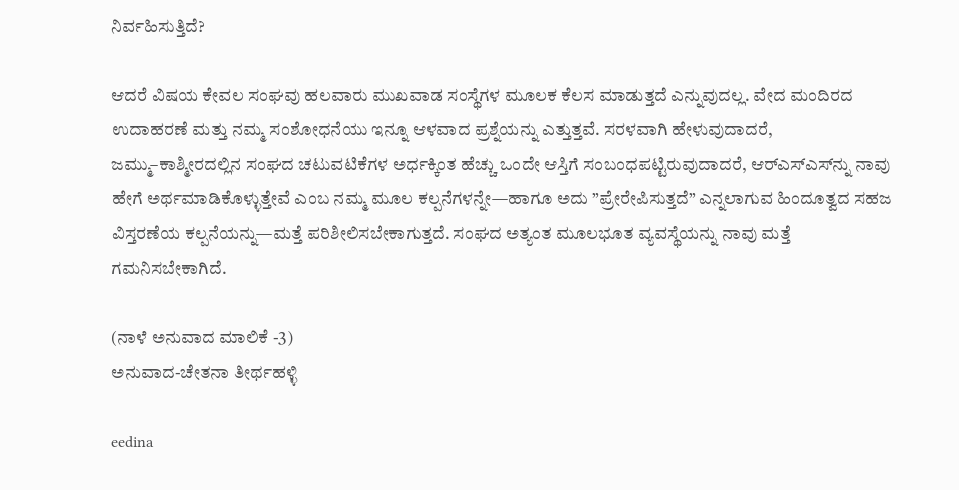ನಿರ್ವಹಿಸುತ್ತಿದೆ?

ಆದರೆ ವಿಷಯ ಕೇವಲ ಸಂಘವು ಹಲವಾರು ಮುಖವಾಡ ಸಂಸ್ಥೆಗಳ ಮೂಲಕ ಕೆಲಸ ಮಾಡುತ್ತದೆ ಎನ್ನುವುದಲ್ಲ. ವೇದ ಮಂದಿರದ ಉದಾಹರಣೆ ಮತ್ತು ನಮ್ಮ ಸಂಶೋಧನೆಯು ಇನ್ನೂ ಆಳವಾದ ಪ್ರಶ್ನೆಯನ್ನು ಎತ್ತುತ್ತವೆ. ಸರಳವಾಗಿ ಹೇಳುವುದಾದರೆ, ಜಮ್ಮು–ಕಾಶ್ಮೀರದಲ್ಲಿನ ಸಂಘದ ಚಟುವಟಿಕೆಗಳ ಅರ್ಧಕ್ಕಿಂತ ಹೆಚ್ಚು ಒಂದೇ ಆಸ್ತಿಗೆ ಸಂಬಂಧಪಟ್ಟಿರುವುದಾದರೆ, ಆರ್‌ಎಸ್‌ಎಸ್‌ನ್ನು ನಾವು ಹೇಗೆ ಅರ್ಥಮಾಡಿಕೊಳ್ಳುತ್ತೇವೆ ಎಂಬ ನಮ್ಮ ಮೂಲ ಕಲ್ಪನೆಗಳನ್ನೇ—ಹಾಗೂ ಅದು ”ಪ್ರೇರೇಪಿಸುತ್ತದೆ” ಎನ್ನಲಾಗುವ ಹಿಂದೂತ್ವದ ಸಹಜ ವಿಸ್ತರಣೆಯ ಕಲ್ಪನೆಯನ್ನು—ಮತ್ತೆ ಪರಿಶೀಲಿಸಬೇಕಾಗುತ್ತದೆ. ಸಂಘದ ಅತ್ಯಂತ ಮೂಲಭೂತ ವ್ಯವಸ್ಥೆಯನ್ನು ನಾವು ಮತ್ತೆ ಗಮನಿಸಬೇಕಾಗಿದೆ.

(ನಾಳೆ ಅನುವಾದ ಮಾಲಿಕೆ -3)
ಅನುವಾದ-ಚೇತನಾ ತೀರ್ಥಹಳ್ಳಿ

eedina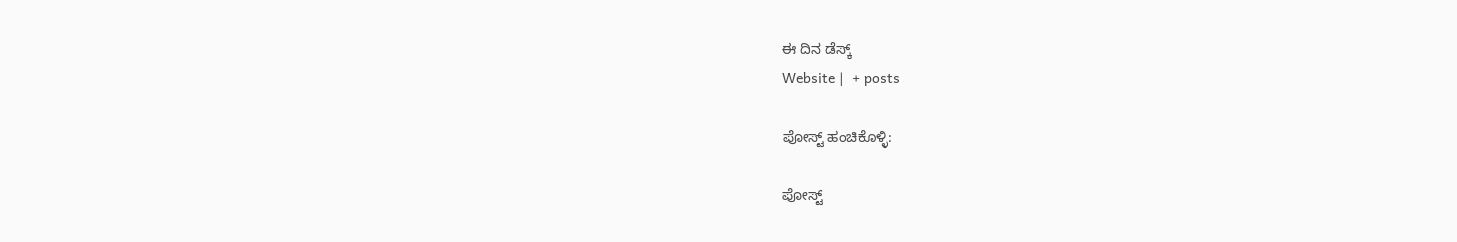ಈ ದಿನ ಡೆಸ್ಕ್‌
Website |  + posts

ಪೋಸ್ಟ್ ಹಂಚಿಕೊಳ್ಳಿ:

ಪೋಸ್ಟ್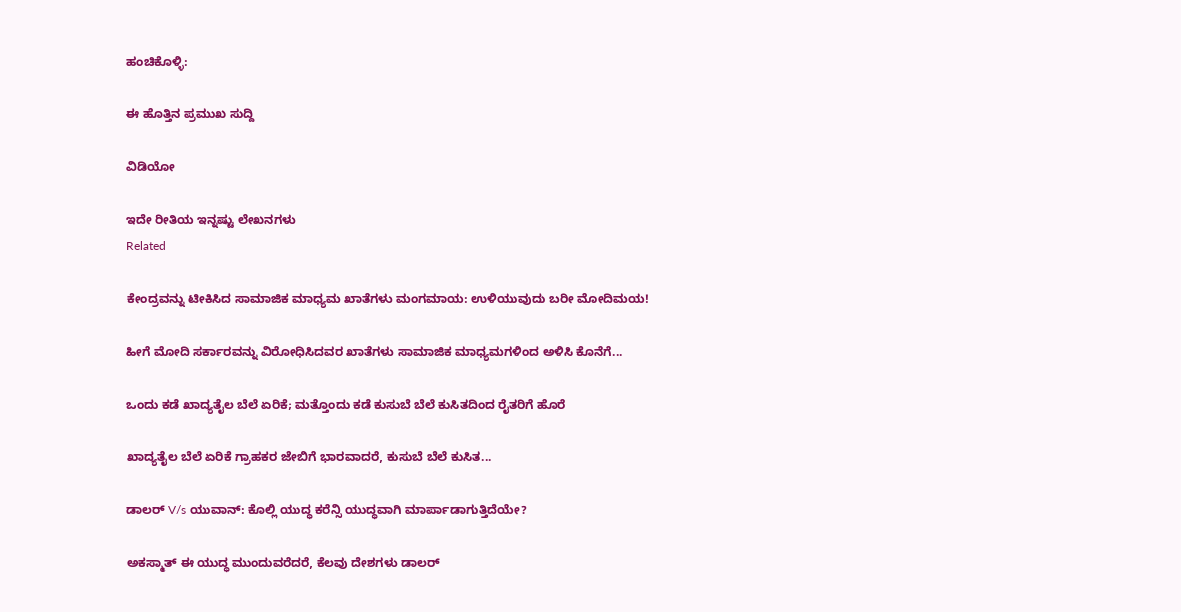ಹಂಚಿಕೊಳ್ಳಿ:

ಈ ಹೊತ್ತಿನ ಪ್ರಮುಖ ಸುದ್ದಿ

ವಿಡಿಯೋ

ಇದೇ ರೀತಿಯ ಇನ್ನಷ್ಟು ಲೇಖನಗಳು
Related

ಕೇಂದ್ರವನ್ನು ಟೀಕಿಸಿದ ಸಾಮಾಜಿಕ ಮಾಧ್ಯಮ ಖಾತೆಗಳು ಮಂಗಮಾಯ: ಉಳಿಯುವುದು ಬರೀ ಮೋದಿಮಯ!

ಹೀಗೆ ಮೋದಿ ಸರ್ಕಾರವನ್ನು ವಿರೋಧಿಸಿದವರ ಖಾತೆಗಳು ಸಾಮಾಜಿಕ ಮಾಧ್ಯಮಗಳಿಂದ ಅಳಿಸಿ ಕೊನೆಗೆ...

ಒಂದು ಕಡೆ ಖಾದ್ಯತೈಲ ಬೆಲೆ ಏರಿಕೆ; ಮತ್ತೊಂದು ಕಡೆ ಕುಸುಬೆ ಬೆಲೆ ಕುಸಿತದಿಂದ ರೈತರಿಗೆ ಹೊರೆ

ಖಾದ್ಯತೈಲ ಬೆಲೆ ಏರಿಕೆ ಗ್ರಾಹಕರ ಜೇಬಿಗೆ ಭಾರವಾದರೆ, ಕುಸುಬೆ ಬೆಲೆ ಕುಸಿತ...

ಡಾಲರ್ V/s ಯುವಾನ್: ಕೊಲ್ಲಿ ಯುದ್ಧ ಕರೆನ್ಸಿ ಯುದ್ಧವಾಗಿ ಮಾರ್ಪಾಡಾಗುತ್ತಿದೆಯೇ?

ಅಕಸ್ಮಾತ್ ಈ ಯುದ್ಧ ಮುಂದುವರೆದರೆ, ಕೆಲವು ದೇಶಗಳು ಡಾಲರ್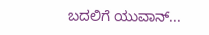ಬದಲಿಗೆ ಯುವಾನ್...